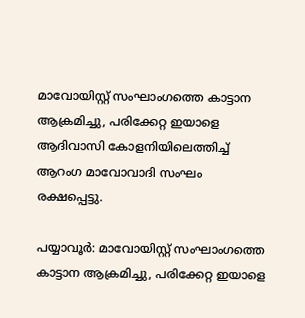മാവോയിസ്റ്റ് സംഘാംഗത്തെ കാട്ടാന ആക്രമിച്ചു, പരിക്കേറ്റ ഇയാളെ ആദിവാസി കോളനിയിലെത്തിച്ച് ആറംഗ മാവോവാദി സംഘം രക്ഷപ്പെട്ടു.

പയ്യാവൂര്‍: മാവോയിസ്റ്റ് സംഘാംഗത്തെ കാട്ടാന ആക്രമിച്ചു, പരിക്കേറ്റ ഇയാളെ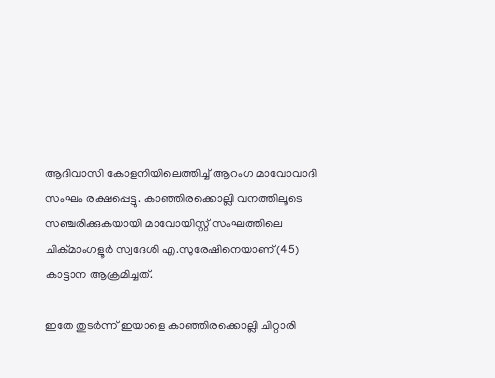ആദിവാസി കോളനിയിലെത്തിച്ച് ആറംഗ മാവോവാദി സംഘം രക്ഷപ്പെട്ടു. കാഞ്ഞിരക്കൊല്ലി വനത്തിലൂടെ സഞ്ചരിക്കുകയായി മാവോയിസ്റ്റ് സംഘത്തിലെ ചിക്മാംഗളൂര്‍ സ്വദേശി എ.സുരേഷിനെയാണ്(45) കാട്ടാന ആക്രമിച്ചത്.

ഇതേ തുടര്‍ന്ന് ഇയാളെ കാഞ്ഞിരക്കൊല്ലി ചിറ്റാരി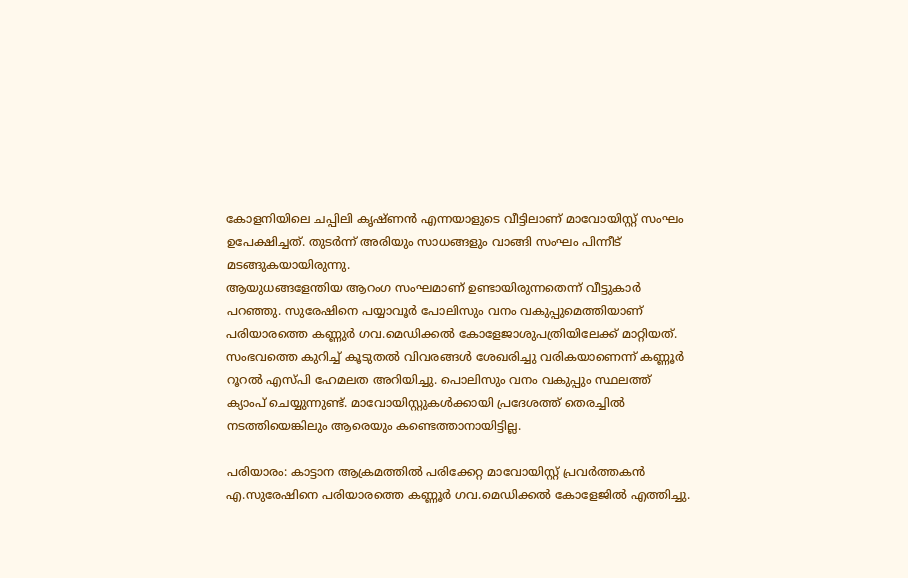കോളനിയിലെ ചപ്പിലി കൃഷ്ണന്‍ എന്നയാളുടെ വീട്ടിലാണ് മാവോയിസ്റ്റ് സംഘം ഉപേക്ഷിച്ചത്. തുടര്‍ന്ന് അരിയും സാധങ്ങളും വാങ്ങി സംഘം പിന്നീട് മടങ്ങുകയായിരുന്നു.
ആയുധങ്ങളേന്തിയ ആറംഗ സംഘമാണ് ഉണ്ടായിരുന്നതെന്ന് വീട്ടുകാര്‍ പറഞ്ഞു. സുരേഷിനെ പയ്യാവൂര്‍ പോലിസും വനം വകുപ്പുമെത്തിയാണ് പരിയാരത്തെ കണ്ണുര്‍ ഗവ.മെഡിക്കല്‍ കോളേജാശുപത്രിയിലേക്ക് മാറ്റിയത്. സംഭവത്തെ കുറിച്ച് കൂടുതല്‍ വിവരങ്ങള്‍ ശേഖരിച്ചു വരികയാണെന്ന് കണ്ണൂര്‍ റൂറല്‍ എസ്പി ഹേമലത അറിയിച്ചു. പൊലിസും വനം വകുപ്പും സ്ഥലത്ത് ക്യാംപ് ചെയ്യുന്നുണ്ട്. മാവോയിസ്റ്റുകള്‍ക്കായി പ്രദേശത്ത് തെരച്ചില്‍ നടത്തിയെങ്കിലും ആരെയും കണ്ടെത്താനായിട്ടില്ല.

പരിയാരം: കാട്ടാന ആക്രമത്തില്‍ പരിക്കേറ്റ മാവോയിസ്റ്റ് പ്രവര്‍ത്തകന്‍ എ.സുരേഷിനെ പരിയാരത്തെ കണ്ണൂര്‍ ഗവ.മെഡിക്കല്‍ കോളേജില്‍ എത്തിച്ചു.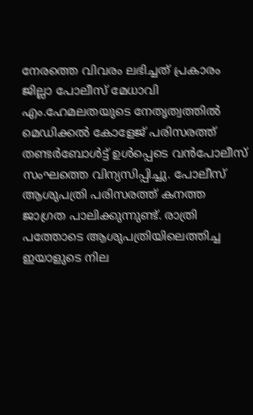നേരത്തെ വിവരം ലഭിച്ചത് പ്രകാരം ജില്ലാ പോലീസ് മേധാവി എം.ഹേമലതയുടെ നേതൃത്വത്തില്‍ മെഡിക്കല്‍ കോളേജ് പരിസരത്ത് തണ്ടര്‍ബോള്‍ട്ട് ഉള്‍പ്പെടെ വന്‍പോലീസ് സംഘത്തെ വിന്യസിപ്പിച്ചു. പോലീസ് ആശുപത്രി പരിസരത്ത് കനത്ത ജാഗ്രത പാലിക്കുന്നുണ്ട്. രാത്രി പത്തോടെ ആശുപത്രിയിലെത്തിച്ച ഇയാളുടെ നില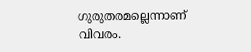ഗുരുതരമല്ലെന്നാണ് വിവരം.